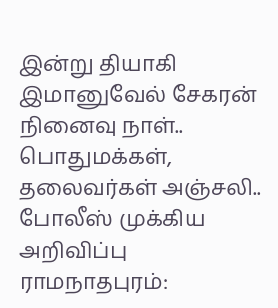இன்று தியாகி இமானுவேல் சேகரன் நினைவு நாள்.. பொதுமக்கள், தலைவர்கள் அஞ்சலி.. போலீஸ் முக்கிய அறிவிப்பு
ராமநாதபுரம்: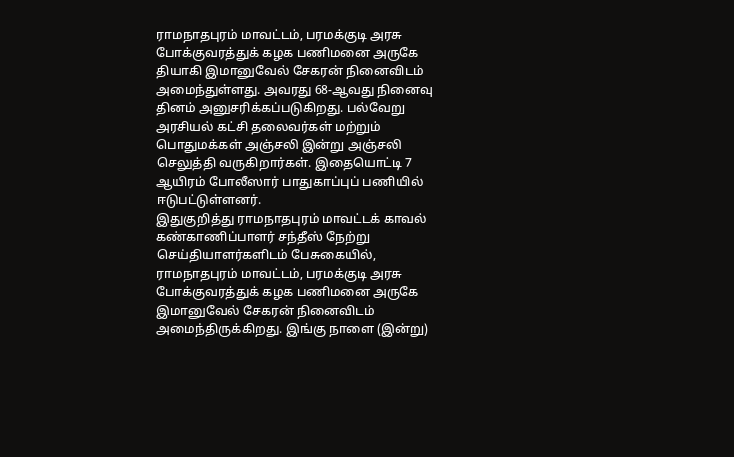ராமநாதபுரம் மாவட்டம், பரமக்குடி அரசு போக்குவரத்துக் கழக பணிமனை அருகே தியாகி இமானுவேல் சேகரன் நினைவிடம் அமைந்துள்ளது. அவரது 68-ஆவது நினைவு தினம் அனுசரிக்கப்படுகிறது. பல்வேறு அரசியல் கட்சி தலைவர்கள் மற்றும் பொதுமக்கள் அஞ்சலி இன்று அஞ்சலி செலுத்தி வருகிறார்கள். இதையொட்டி 7 ஆயிரம் போலீஸார் பாதுகாப்புப் பணியில் ஈடுபட்டுள்ளனர்.
இதுகுறித்து ராமநாதபுரம் மாவட்டக் காவல் கண்காணிப்பாளர் சந்தீஸ் நேற்று செய்தியாளர்களிடம் பேசுகையில், ராமநாதபுரம் மாவட்டம், பரமக்குடி அரசு போக்குவரத்துக் கழக பணிமனை அருகே இமானுவேல் சேகரன் நினைவிடம் அமைந்திருக்கிறது. இங்கு நாளை (இன்று)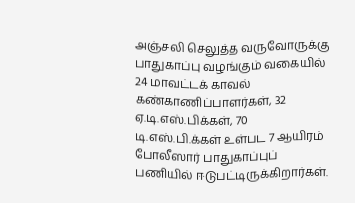அஞ்சலி செலுத்த வருவோருக்கு பாதுகாப்பு வழங்கும் வகையில் 24 மாவட்டக் காவல் கண்காணிப்பாளர்கள், 32 ஏ.டி.எஸ்.பிக்கள், 70 டி.எஸ்.பி.க்கள் உள்பட 7 ஆயிரம் போலீஸார் பாதுகாப்புப் பணியில் ஈடுபட்டிருக்கிறார்கள்.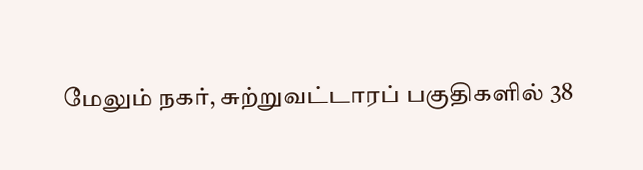மேலும் நகர், சுற்றுவட்டாரப் பகுதிகளில் 38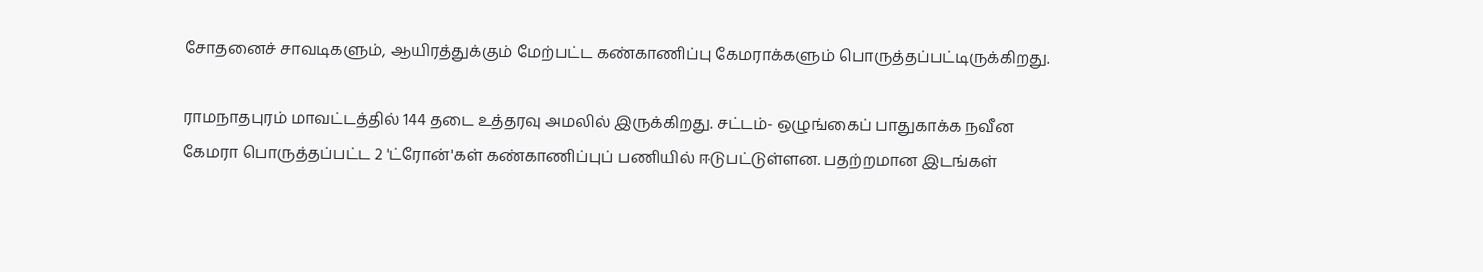சோதனைச் சாவடிகளும், ஆயிரத்துக்கும் மேற்பட்ட கண்காணிப்பு கேமராக்களும் பொருத்தப்பட்டிருக்கிறது.

ராமநாதபுரம் மாவட்டத்தில் 144 தடை உத்தரவு அமலில் இருக்கிறது. சட்டம்- ஒழுங்கைப் பாதுகாக்க நவீன கேமரா பொருத்தப்பட்ட 2 'ட்ரோன்'கள் கண்காணிப்புப் பணியில் ஈடுபட்டுள்ளன. பதற்றமான இடங்கள்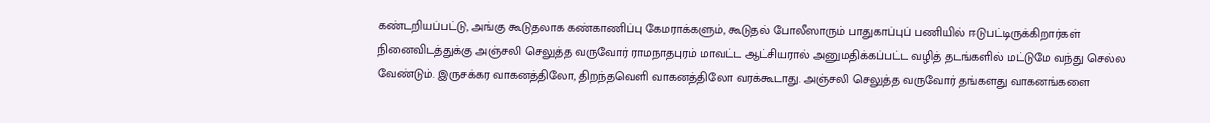கண்டறியப்பட்டு, அங்கு கூடுதலாக கண்காணிப்பு கேமராக்களும், கூடுதல் போலீஸாரும் பாதுகாப்புப் பணியில் ஈடுபட்டிருக்கிறார்கள்
நினைவிடத்துக்கு அஞ்சலி செலுத்த வருவோர் ராமநாதபுரம் மாவட்ட ஆட்சியரால் அனுமதிக்கப்பட்ட வழித் தடங்களில் மட்டுமே வந்து செல்ல வேண்டும். இருசக்கர வாகனத்திலோ, திறந்தவெளி வாகனத்திலோ வரக்கூடாது. அஞ்சலி செலுத்த வருவோர் தங்களது வாகனங்களை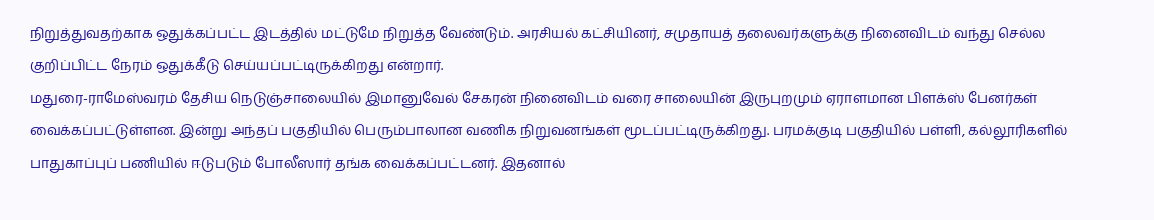நிறுத்துவதற்காக ஒதுக்கப்பட்ட இடத்தில் மட்டுமே நிறுத்த வேண்டும். அரசியல் கட்சியினர், சமுதாயத் தலைவர்களுக்கு நினைவிடம் வந்து செல்ல குறிப்பிட்ட நேரம் ஒதுக்கீடு செய்யப்பட்டிருக்கிறது என்றார்.
மதுரை-ராமேஸ்வரம் தேசிய நெடுஞ்சாலையில் இமானுவேல் சேகரன் நினைவிடம் வரை சாலையின் இருபுறமும் ஏராளமான பிளக்ஸ் பேனர்கள் வைக்கப்பட்டுள்ளன. இன்று அந்தப் பகுதியில் பெரும்பாலான வணிக நிறுவனங்கள் மூடப்பட்டிருக்கிறது. பரமக்குடி பகுதியில் பள்ளி, கல்லூரிகளில் பாதுகாப்புப் பணியில் ஈடுபடும் போலீஸார் தங்க வைக்கப்பட்டனர். இதனால்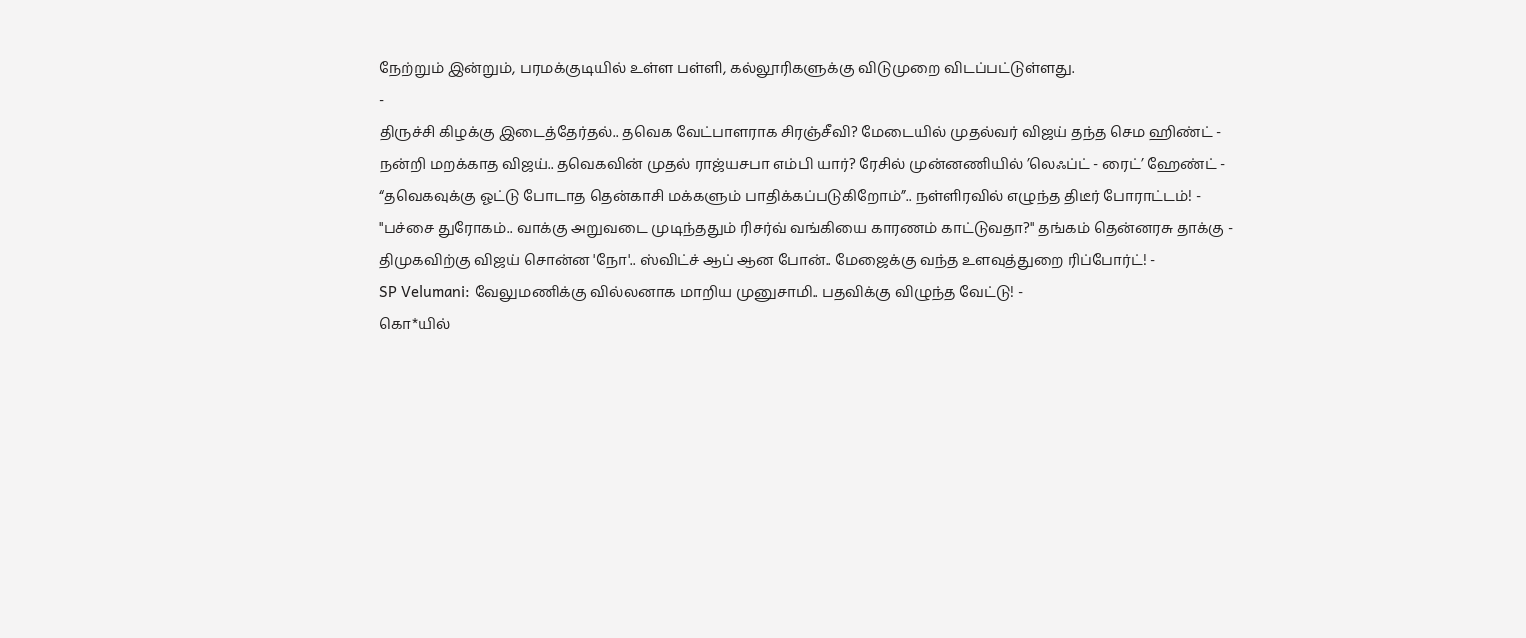நேற்றும் இன்றும், பரமக்குடியில் உள்ள பள்ளி, கல்லூரிகளுக்கு விடுமுறை விடப்பட்டுள்ளது.
-
திருச்சி கிழக்கு இடைத்தேர்தல்.. தவெக வேட்பாளராக சிரஞ்சீவி? மேடையில் முதல்வர் விஜய் தந்த செம ஹிண்ட் -
நன்றி மறக்காத விஜய்.. தவெகவின் முதல் ராஜ்யசபா எம்பி யார்? ரேசில் முன்னணியில் ’லெஃப்ட் - ரைட்’ ஹேண்ட் -
“தவெகவுக்கு ஓட்டு போடாத தென்காசி மக்களும் பாதிக்கப்படுகிறோம்”.. நள்ளிரவில் எழுந்த திடீர் போராட்டம்! -
"பச்சை துரோகம்.. வாக்கு அறுவடை முடிந்ததும் ரிசர்வ் வங்கியை காரணம் காட்டுவதா?" தங்கம் தென்னரசு தாக்கு -
திமுகவிற்கு விஜய் சொன்ன 'நோ'.. ஸ்விட்ச் ஆப் ஆன போன்.. மேஜைக்கு வந்த உளவுத்துறை ரிப்போர்ட்! -
SP Velumani: வேலுமணிக்கு வில்லனாக மாறிய முனுசாமி.. பதவிக்கு விழுந்த வேட்டு! -
கொ*யில்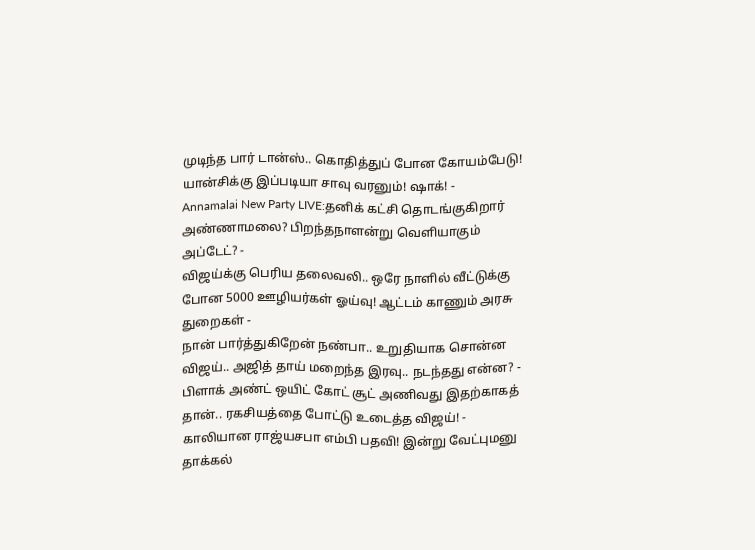முடிந்த பார் டான்ஸ்.. கொதித்துப் போன கோயம்பேடு! யான்சிக்கு இப்படியா சாவு வரனும்! ஷாக்! -
Annamalai New Party LIVE:தனிக் கட்சி தொடங்குகிறார் அண்ணாமலை? பிறந்தநாளன்று வெளியாகும் அப்டேட்? -
விஜய்க்கு பெரிய தலைவலி.. ஒரே நாளில் வீட்டுக்கு போன 5000 ஊழியர்கள் ஓய்வு! ஆட்டம் காணும் அரசு துறைகள் -
நான் பார்த்துகிறேன் நண்பா.. உறுதியாக சொன்ன விஜய்.. அஜித் தாய் மறைந்த இரவு.. நடந்தது என்ன? -
பிளாக் அண்ட் ஒயிட் கோட் சூட் அணிவது இதற்காகத் தான்.. ரகசியத்தை போட்டு உடைத்த விஜய்! -
காலியான ராஜ்யசபா எம்பி பதவி! இன்று வேட்புமனு தாக்கல்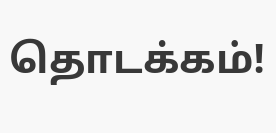தொடக்கம்!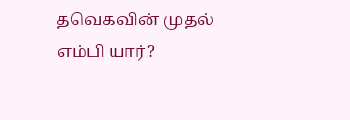தவெகவின் முதல் எம்பி யார்?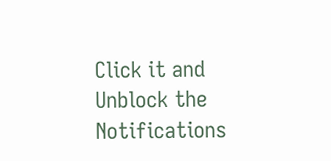Click it and Unblock the Notifications